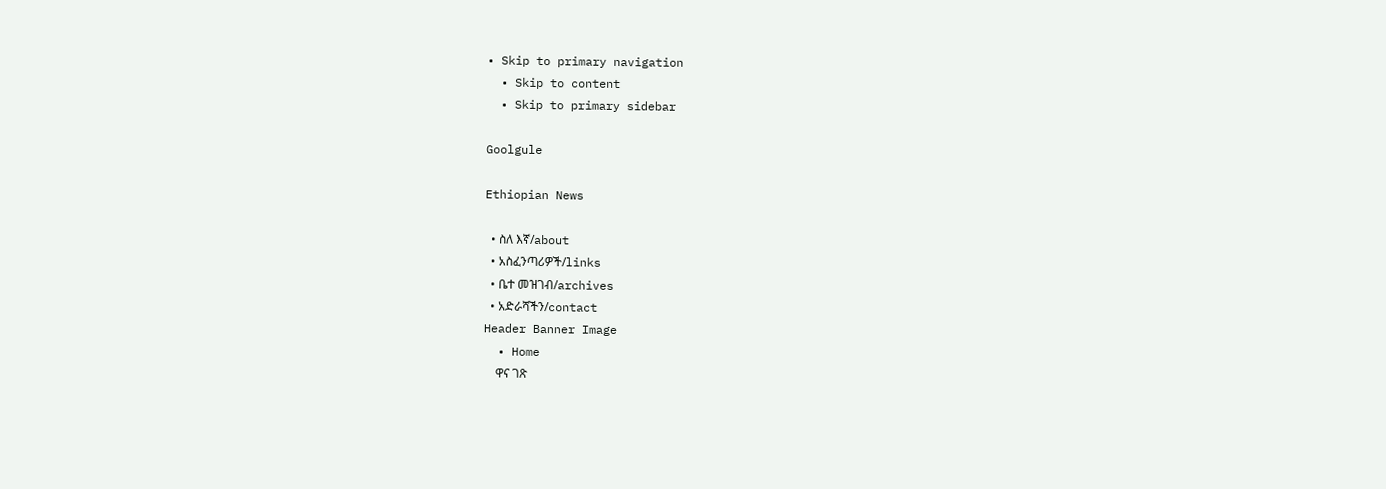• Skip to primary navigation
  • Skip to content
  • Skip to primary sidebar

Goolgule

Ethiopian News

  • ስለ እኛ/about
  • አስፈንጣሪዎች/links
  • ቤተ መዝገብ/archives
  • አድራሻችን/contact
Header Banner Image
  • Home
    ዋና ገጽ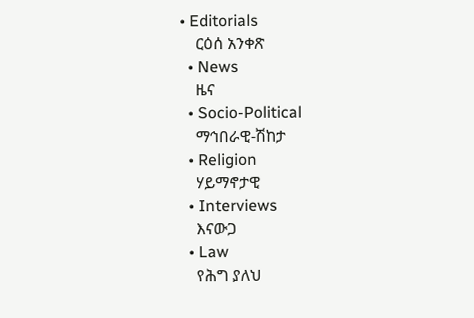• Editorials
    ርዕሰ አንቀጽ
  • News
    ዜና
  • Socio-Political
    ማኅበራዊ-ሽከታ
  • Religion
    ሃይማኖታዊ
  • Interviews
    እናውጋ
  • Law
    የሕግ ያለህ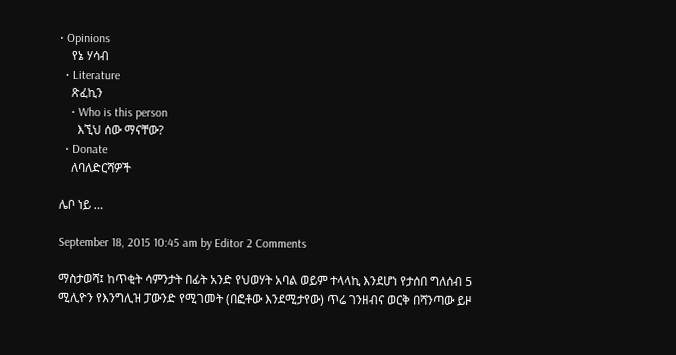• Opinions
    የኔ ሃሳብ
  • Literature
    ጽፈኪን
    • Who is this person
      እኚህ ሰው ማናቸው?
  • Donate
    ለባለድርሻዎች

ሌቦ ነይ …

September 18, 2015 10:45 am by Editor 2 Comments

ማስታወሻ፤ ከጥቂት ሳምንታት በፊት አንድ የህወሃት አባል ወይም ተላላኪ እንደሆነ የታሰበ ግለሰብ 5 ሚሊዮን የእንግሊዝ ፓውንድ የሚገመት (በፎቶው እንደሚታየው) ጥሬ ገንዘብና ወርቅ በሻንጣው ይዞ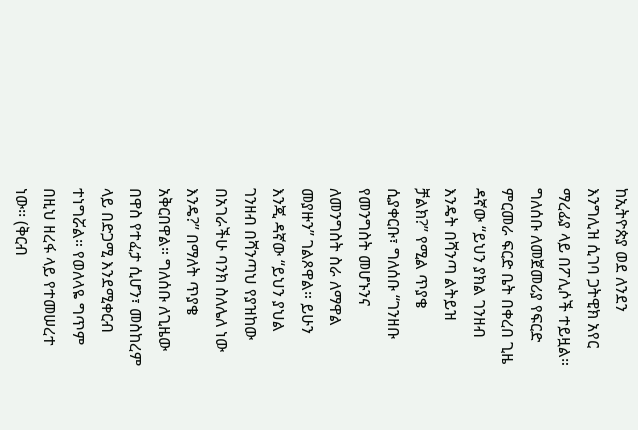ከኢትዮጵያ ወደ ለንደን እንግሊዝ ሲገባ ጋትዊክ አየር ማረፊያ ላይ በፖሊሶች ተይዟል። ግለሰቡ ለመጀመሪያ የፍርድ ምርመራ ፍርድ ቤት በቀረበ ጊዜ ዳኛው “ይህን ያክል ገንዘብ እንዴት በሻንጣ ልትይዝ ቻልክ?” የሚል ጥያቄ ሲያቀርቡ፣ ግለሰቡ “ገንዘቡ የመንግስት መሆኑንና ለመንግስት ስራ ለማዋል መያዙን” ገልጾዋል። ይሁን እንጂ ዳኛው “ይህን ያህል ገንዘብ በሻንጣህ የያዝከው በአገራችሁ ባንክ ስለሌለ ነው እንዴ?” በማለት ጥያቄ አቅርበዋል። ግለሰቡ ለጊዜው በዋስ የተፈታ ሲሆን፣ መስከረም ላይ በድጋሚ እንደሚቀርብ ተነግሯል። የወለላዬ ግጥም በዚህ ዘረፋ ላይ የተመሠረተ ነው፡፡ (ቅርብ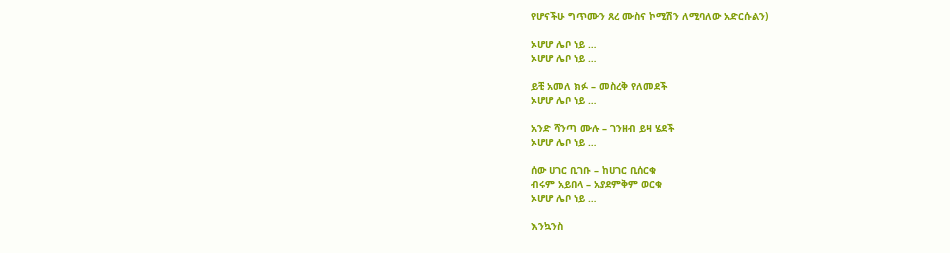የሆናችሁ ግጥሙን ጸረ ሙስና ኮሚሽን ለሚባለው አድርሱልን)

ኦሆሆ ሌቦ ነይ …
ኦሆሆ ሌቦ ነይ …

ይቺ አመለ ክፉ – መስረቅ የለመደች
ኦሆሆ ሌቦ ነይ …

አንድ ሻንጣ ሙሉ – ገንዘብ ይዛ ሄደች
ኦሆሆ ሌቦ ነይ …

ሰው ሀገር ቢገቡ – ከሀገር ቢሰርቁ
ብሩም አይበላ – አያደምቅም ወርቁ
ኦሆሆ ሌቦ ነይ …

እንኳንስ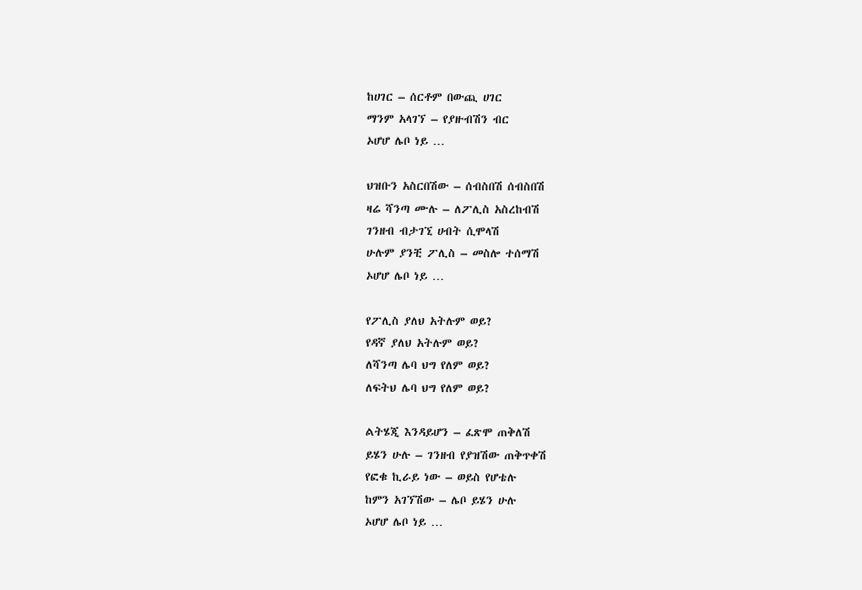ከሀገር – ሰርቶም በውጪ ሀገር
ማንም አላገኘ – የያዙብሽን ብር
ኦሆሆ ሌቦ ነይ …

ህዝቡን አስርበሽው – ሰብስበሽ ሰብስበሽ
ዛሬ ሻንጣ ሙሉ – ለፖሊስ አስረከብሽ
ገንዘብ ብታገኚ ሀብት ሲሞላሽ
ሁሉም ያንቺ ፖሊስ – መስሎ ተሰማሽ
ኦሆሆ ሌቦ ነይ …

የፖሊስ ያለህ አትሉም ወይ?
የዳኛ ያለህ አትሉም ወይ?
ለሻንጣ ሌባ ህግ የለም ወይ?
ለፍትህ ሌባ ህግ የለም ወይ?

ልትሄጂ እንዳይሆን – ፈጽሞ ጠቅለሽ
ይሄን ሁሉ – ገንዘብ የያዝሽው ጠቅጥቀሽ
የፎቁ ኪራይ ነው – ወይስ የሆቴሉ
ከምን አገኘሽው – ሌቦ ይሄን ሁሉ
ኦሆሆ ሌቦ ነይ …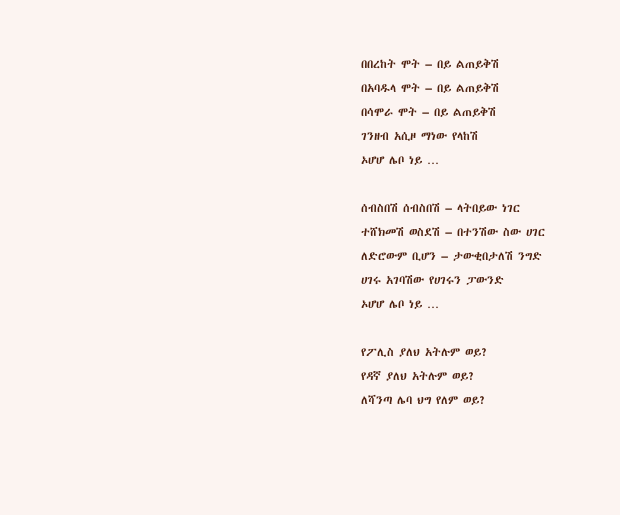በበረከት ሞት – በይ ልጠይቅሽ
በአባዱላ ሞት – በይ ልጠይቅሽ
በሳሞራ ሞት – በይ ልጠይቅሽ
ገንዘብ አሲዞ ማነው የላከሽ
ኦሆሆ ሌቦ ነይ …

ሰብስበሽ ሰብስበሽ – ላትበይው ነገር
ተሸክመሽ ወስደሽ – በተንሽው ስው ሀገር
ለድሮውም ቢሆን – ታውቂበታለሽ ንግድ
ሀገሩ አገባሽው የሀገሩን ፓውንድ
ኦሆሆ ሌቦ ነይ …

የፖሊስ ያለህ አትሉም ወይ?
የዳኛ ያለህ አትሉም ወይ?
ለሻንጣ ሌባ ህግ የለም ወይ?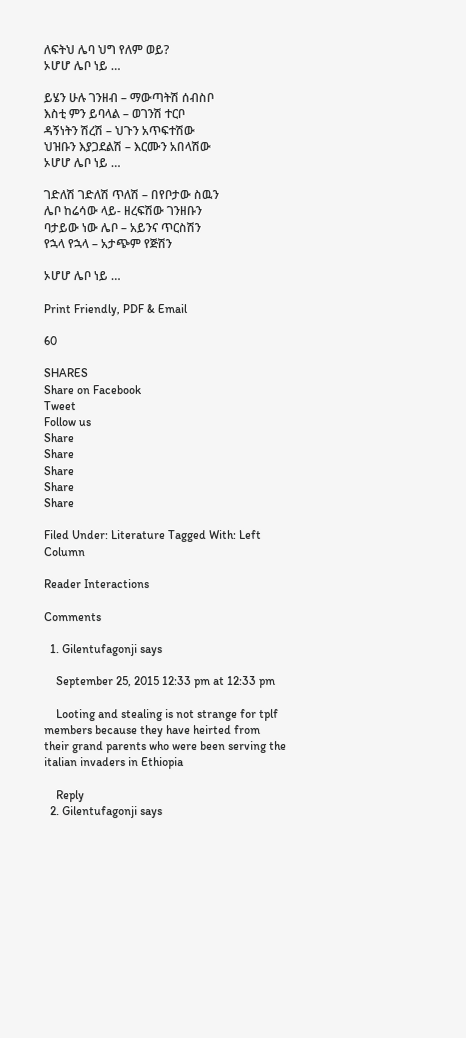ለፍትህ ሌባ ህግ የለም ወይ?
ኦሆሆ ሌቦ ነይ …

ይሄን ሁሉ ገንዘብ – ማውጣትሽ ሰብስቦ
እስቲ ምን ይባላል – ወገንሽ ተርቦ
ዳኝነትን ሽረሽ – ህጉን አጥፍተሽው
ህዝቡን እያጋደልሽ – እርሙን አበላሽው
ኦሆሆ ሌቦ ነይ …

ገድለሽ ገድለሽ ጥለሽ – በየቦታው ስዉን
ሌቦ ከሬሳው ላይ- ዘረፍሽው ገንዘቡን
ባታይው ነው ሌቦ – አይንና ጥርስሽን
የኋላ የኋላ – አታጭም የጅሽን

ኦሆሆ ሌቦ ነይ …

Print Friendly, PDF & Email

60

SHARES
Share on Facebook
Tweet
Follow us
Share
Share
Share
Share
Share

Filed Under: Literature Tagged With: Left Column

Reader Interactions

Comments

  1. Gilentufagonji says

    September 25, 2015 12:33 pm at 12:33 pm

    Looting and stealing is not strange for tplf members because they have heirted from their grand parents who were been serving the italian invaders in Ethiopia

    Reply
  2. Gilentufagonji says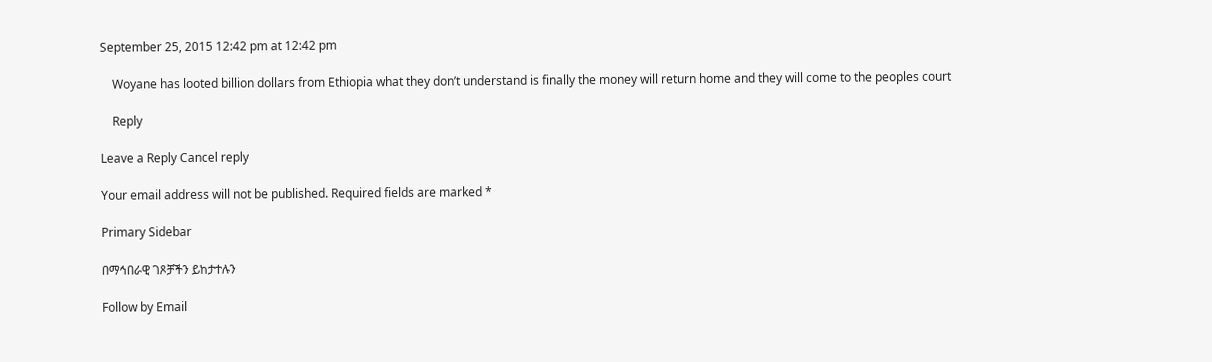September 25, 2015 12:42 pm at 12:42 pm

    Woyane has looted billion dollars from Ethiopia what they don’t understand is finally the money will return home and they will come to the peoples court

    Reply

Leave a Reply Cancel reply

Your email address will not be published. Required fields are marked *

Primary Sidebar

በማኅበራዊ ገጾቻችን ይከታተሉን

Follow by Email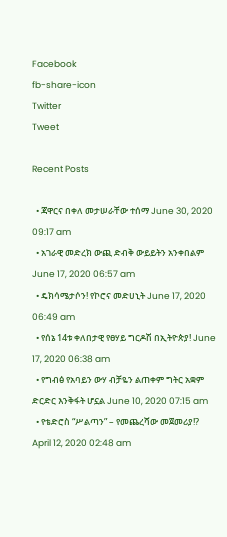Facebook
fb-share-icon
Twitter
Tweet

Recent Posts

  • ጃዋርና በቀለ መታሠራቸው ተሰማ June 30, 2020 09:17 am
  • አገራዊ መድረክ ውጪ ድብቅ ውይይትን አንቀበልም June 17, 2020 06:57 am
  • ዴክሳሜታሶን! የኮሮና መድሀኒት June 17, 2020 06:49 am
  • የሰኔ 14ቱ ቀለበታዊ የፀሃይ ግርዶሽ በኢትዮጵያ! June 17, 2020 06:38 am
  • የግብፅ የአባይን ውሃ ብቻዬን ልጠቀም ግትር አቋም ድርድር እንቅፋት ሆኗል June 10, 2020 07:15 am
  • የቴድሮስ “ሥልጣን” – የመጨረሻው መጀመሪያ!? April 12, 2020 02:48 am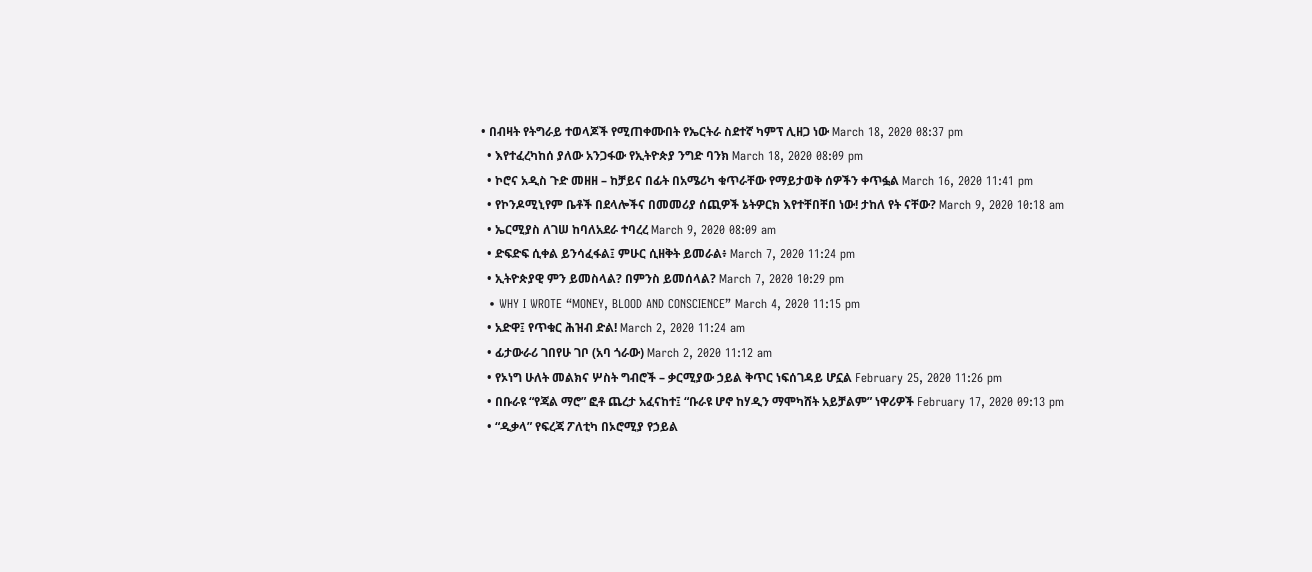• በብዛት የትግራይ ተወላጆች የሚጠቀሙበት የኤርትራ ስደተኛ ካምፕ ሊዘጋ ነው March 18, 2020 08:37 pm
  • እየተፈረካከሰ ያለው አንጋፋው የኢትዮጵያ ንግድ ባንክ March 18, 2020 08:09 pm
  • ኮሮና አዲስ ጉድ መዘዘ – ከቻይና በፊት በአሜሪካ ቁጥራቸው የማይታወቅ ሰዎችን ቀጥፏል March 16, 2020 11:41 pm
  • የኮንዶሚኒየም ቤቶች በደላሎችና በመመሪያ ሰጪዎች ኔትዎርክ እየተቸበቸበ ነው! ታከለ የት ናቸው? March 9, 2020 10:18 am
  • ኤርሚያስ ለገሠ ከባለአደራ ተባረረ March 9, 2020 08:09 am
  • ድፍድፍ ሲቀል ይንሳፈፋል፤ ምሁር ሲዘቅት ይመራል፥ March 7, 2020 11:24 pm
  • ኢትዮጵያዊ ምን ይመስላል? በምንስ ይመሰላል? March 7, 2020 10:29 pm
  • WHY I WROTE “MONEY, BLOOD AND CONSCIENCE” March 4, 2020 11:15 pm
  • አድዋ፤ የጥቁር ሕዝብ ድል! March 2, 2020 11:24 am
  • ፊታውራሪ ገበየሁ ገቦ (አባ ጎራው) March 2, 2020 11:12 am
  • የኦነግ ሁለት መልክና ሦስት ግብሮች – ቃርሚያው ኃይል ቅጥር ነፍሰገዳይ ሆኗል February 25, 2020 11:26 pm
  • በቡራዩ “የጃል ማሮ” ፎቶ ጨረታ አፈናከተ፤ “ቡራዩ ሆኖ ከሃዲን ማሞካሸት አይቻልም” ነዋሪዎች February 17, 2020 09:13 pm
  • “ዲቃላ” የፍረጃ ፖለቲካ በኦሮሚያ የኃይል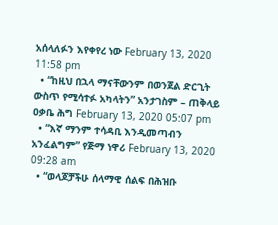አሰላለፉን እየቀየረ ነው February 13, 2020 11:58 pm
  • “ከዚህ በኋላ ማናቸውንም በወንጀል ድርጊት ውስጥ የሚሳተፉ አካላትን” አንታገስም – ጠቅላይ ዐቃቤ ሕግ February 13, 2020 05:07 pm
  • “እኛ ማንም ተሳዳቢ እንዲመጣብን አንፈልግም” የጅማ ነዋሪ February 13, 2020 09:28 am
  • “ወላጆቻችሁ ሰላማዊ ሰልፍ በሕዝቡ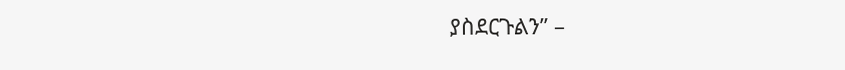ያስደርጉልን” –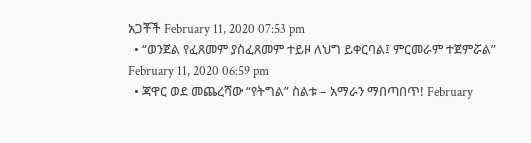አጋቾች February 11, 2020 07:53 pm
  • “ወንጀል የፈጸመም ያስፈጸመም ተይዞ ለህግ ይቀርባል፤ ምርመራም ተጀምሯል” February 11, 2020 06:59 pm
  • ጃዋር ወደ መጨረሻው “የትግል” ስልቱ – አማራን ማበጣበጥ! February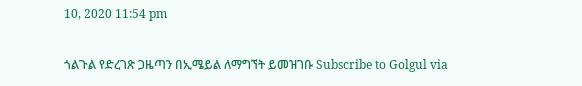10, 2020 11:54 pm

ጎልጉል የድረገጽ ጋዜጣን በኢሜይል ለማግኘት ይመዝገቡ Subscribe to Golgul via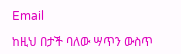Email

ከዚህ በታች ባለው ሣጥን ውስጥ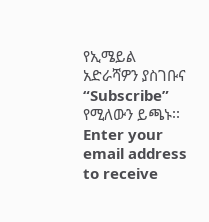የኢሜይል አድራሻዎን ያስገቡና “Subscribe” የሚለውን ይጫኑ፡፡
Enter your email address to receive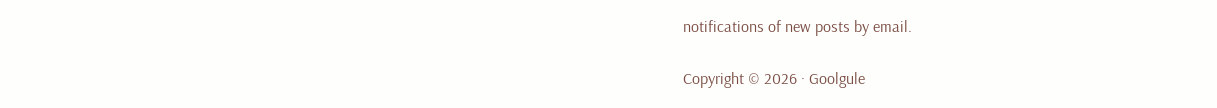notifications of new posts by email.

Copyright © 2026 · Goolgule